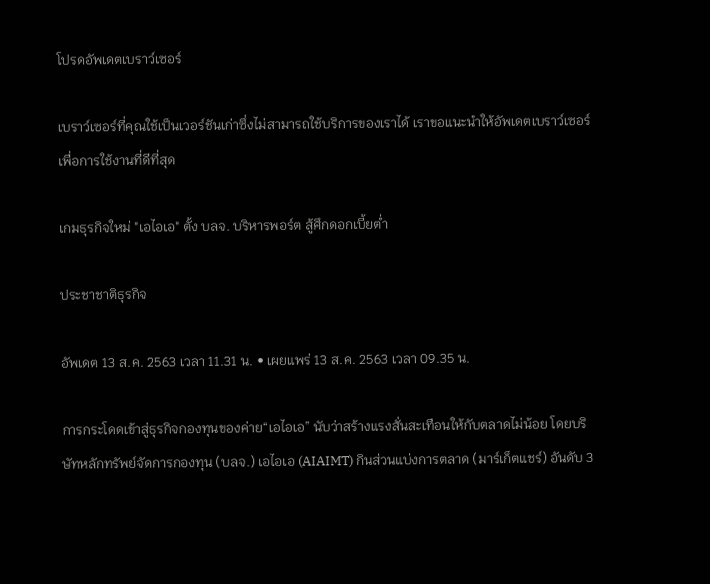โปรดอัพเดตเบราว์เซอร์

เบราว์เซอร์ที่คุณใช้เป็นเวอร์ชันเก่าซึ่งไม่สามารถใช้บริการของเราได้ เราขอแนะนำให้อัพเดตเบราว์เซอร์เพื่อการใช้งานที่ดีที่สุด

เกมธุรกิจใหม่ "เอไอเอ" ตั้ง บลจ. บริหารพอร์ต สู้ศึกดอกเบี้ยต่ำ

ประชาชาติธุรกิจ

อัพเดต 13 ส.ค. 2563 เวลา 11.31 น. • เผยแพร่ 13 ส.ค. 2563 เวลา 09.35 น.

การกระโดดเข้าสู่ธุรกิจกองทุนของค่าย“เอไอเอ” นับว่าสร้างแรงสั่นสะเทือนให้กับตลาดไม่น้อย โดยบริษัทหลักทรัพย์จัดการกองทุน (บลจ.) เอไอเอ (AIAIMT) กินส่วนแบ่งการตลาด (มาร์เก็ตแชร์) อันดับ 3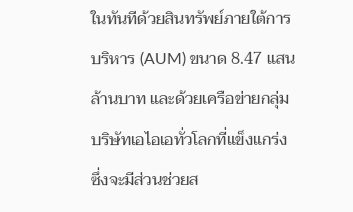ในทันทีด้วยสินทรัพย์ภายใต้การบริหาร (AUM) ขนาด 8.47 แสนล้านบาท และด้วยเครือข่ายกลุ่มบริษัทเอไอเอทั่วโลกที่แข็งแกร่ง ซึ่งจะมีส่วนช่วยส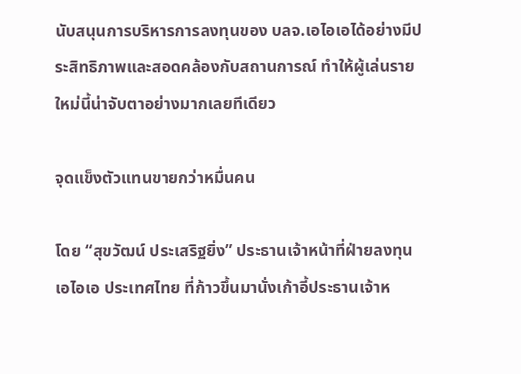นับสนุนการบริหารการลงทุนของ บลจ.เอไอเอได้อย่างมีประสิทธิภาพและสอดคล้องกับสถานการณ์ ทำให้ผู้เล่นรายใหม่นี้น่าจับตาอย่างมากเลยทีเดียว

จุดแข็งตัวแทนขายกว่าหมื่นคน

โดย “สุขวัฒน์ ประเสริฐยิ่ง” ประธานเจ้าหน้าที่ฝ่ายลงทุน เอไอเอ ประเทศไทย ที่ก้าวขึ้นมานั่งเก้าอี้ประธานเจ้าห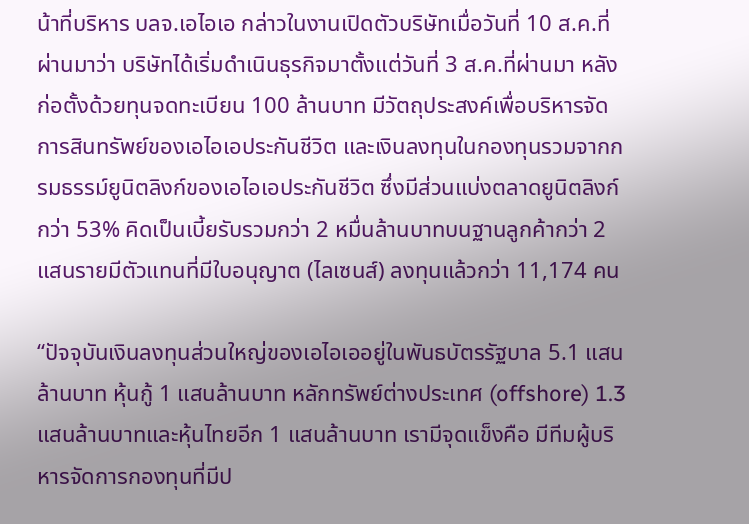น้าที่บริหาร บลจ.เอไอเอ กล่าวในงานเปิดตัวบริษัทเมื่อวันที่ 10 ส.ค.ที่ผ่านมาว่า บริษัทได้เริ่มดำเนินธุรกิจมาตั้งแต่วันที่ 3 ส.ค.ที่ผ่านมา หลังก่อตั้งด้วยทุนจดทะเบียน 100 ล้านบาท มีวัตถุประสงค์เพื่อบริหารจัดการสินทรัพย์ของเอไอเอประกันชีวิต และเงินลงทุนในกองทุนรวมจากกรมธรรม์ยูนิตลิงก์ของเอไอเอประกันชีวิต ซึ่งมีส่วนแบ่งตลาดยูนิตลิงก์กว่า 53% คิดเป็นเบี้ยรับรวมกว่า 2 หมื่นล้านบาทบนฐานลูกค้ากว่า 2 แสนรายมีตัวแทนที่มีใบอนุญาต (ไลเซนส์) ลงทุนแล้วกว่า 11,174 คน

“ปัจจุบันเงินลงทุนส่วนใหญ่ของเอไอเออยู่ในพันธบัตรรัฐบาล 5.1 แสนล้านบาท หุ้นกู้ 1 แสนล้านบาท หลักทรัพย์ต่างประเทศ (offshore) 1.3 แสนล้านบาทและหุ้นไทยอีก 1 แสนล้านบาท เรามีจุดแข็งคือ มีทีมผู้บริหารจัดการกองทุนที่มีป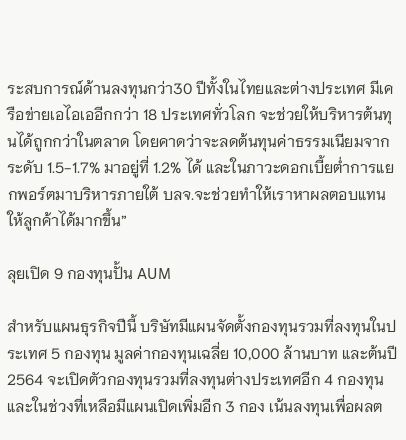ระสบการณ์ด้านลงทุนกว่า30 ปีทั้งในไทยและต่างประเทศ มีเครือข่ายเอไอเออีกกว่า 18 ประเทศทั่วโลก จะช่วยให้บริหารต้นทุนได้ถูกกว่าในตลาด โดยคาดว่าจะลดต้นทุนค่าธรรมเนียมจากระดับ 1.5-1.7% มาอยู่ที่ 1.2% ได้ และในภาวะดอกเบี้ยต่ำการแยกพอร์ตมาบริหารภายใต้ บลจ.จะช่วยทำให้เราหาผลตอบแทนให้ลูกค้าได้มากขึ้น”

ลุยเปิด 9 กองทุนปั้น AUM

สำหรับแผนธุรกิจปีนี้ บริษัทมีแผนจัดตั้งกองทุนรวมที่ลงทุนในประเทศ 5 กองทุน มูลค่ากองทุนเฉลี่ย 10,000 ล้านบาท และต้นปี 2564 จะเปิดตัวกองทุนรวมที่ลงทุนต่างประเทศอีก 4 กองทุน และในช่วงที่เหลือมีแผนเปิดเพิ่มอีก 3 กอง เน้นลงทุนเพื่อผลต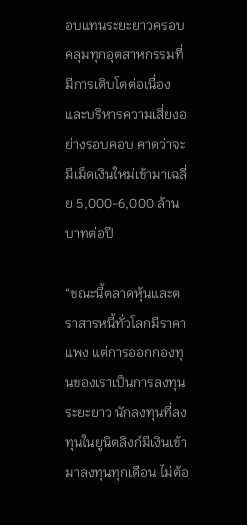อบแทนระยะยาวครอบคลุมทุกอุตสาหกรรมที่มีการเติบโตต่อเนื่อง และบริหารความเสี่ยงอย่างรอบคอบ คาดว่าจะมีเม็ดเงินใหม่เข้ามาเฉลี่ย 5,000-6,000 ล้านบาทต่อปี

“ขณะนี้ตลาดหุ้นและตราสารหนี้ทั่วโลกมีราคาแพง แต่การออกกองทุนของเราเป็นการลงทุนระยะยาว นักลงทุนที่ลงทุนในยูนิตลิงก์มีเงินเข้ามาลงทุนทุกเดือน ไม่ต้อ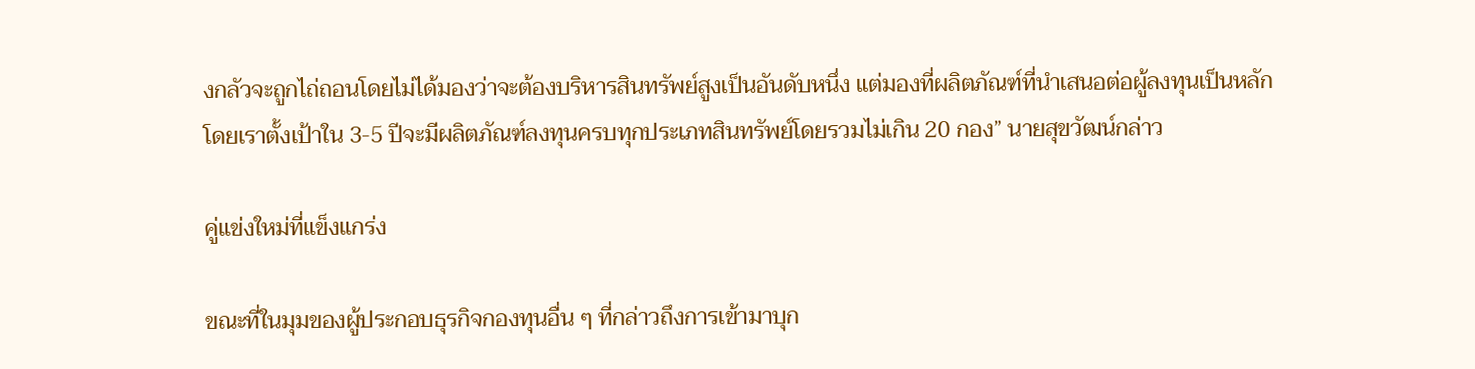งกลัวจะถูกไถ่ถอนโดยไม่ได้มองว่าจะต้องบริหารสินทรัพย์สูงเป็นอันดับหนึ่ง แต่มองที่ผลิตภัณฑ์ที่นำเสนอต่อผู้ลงทุนเป็นหลัก โดยเราตั้งเป้าใน 3-5 ปีจะมีผลิตภัณฑ์ลงทุนครบทุกประเภทสินทรัพย์โดยรวมไม่เกิน 20 กอง” นายสุขวัฒน์กล่าว

คู่แข่งใหม่ที่แข็งแกร่ง

ขณะที่ในมุมของผู้ประกอบธุรกิจกองทุนอื่น ๆ ที่กล่าวถึงการเข้ามาบุก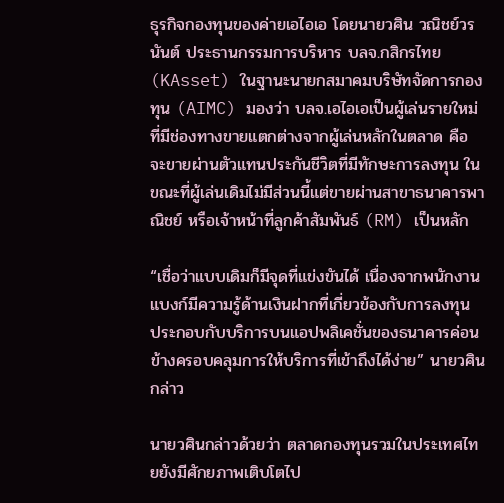ธุรกิจกองทุนของค่ายเอไอเอ โดยนายวศิน วณิชย์วรนันต์ ประธานกรรมการบริหาร บลจ.กสิกรไทย (KAsset) ในฐานะนายกสมาคมบริษัทจัดการกองทุน (AIMC) มองว่า บลจ.เอไอเอเป็นผู้เล่นรายใหม่ที่มีช่องทางขายแตกต่างจากผู้เล่นหลักในตลาด คือ จะขายผ่านตัวแทนประกันชีวิตที่มีทักษะการลงทุน ในขณะที่ผู้เล่นเดิมไม่มีส่วนนี้แต่ขายผ่านสาขาธนาคารพาณิชย์ หรือเจ้าหน้าที่ลูกค้าสัมพันธ์ (RM) เป็นหลัก

“เชื่อว่าแบบเดิมก็มีจุดที่แข่งขันได้ เนื่องจากพนักงานแบงก์มีความรู้ด้านเงินฝากที่เกี่ยวข้องกับการลงทุน ประกอบกับบริการบนแอปพลิเคชั่นของธนาคารค่อนข้างครอบคลุมการให้บริการที่เข้าถึงได้ง่าย” นายวศินกล่าว

นายวศินกล่าวด้วยว่า ตลาดกองทุนรวมในประเทศไทยยังมีศักยภาพเติบโตไป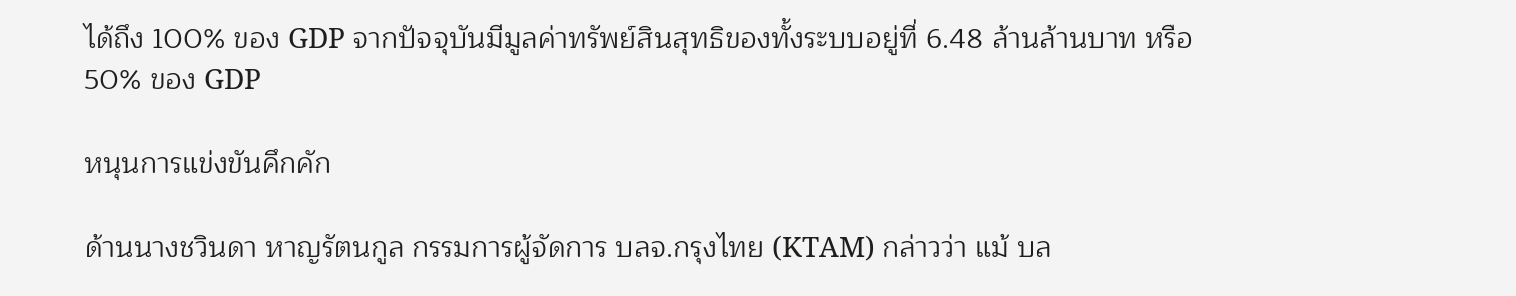ได้ถึง 100% ของ GDP จากปัจจุบันมีมูลค่าทรัพย์สินสุทธิของทั้งระบบอยู่ที่ 6.48 ล้านล้านบาท หรือ 50% ของ GDP

หนุนการแข่งขันคึกคัก

ด้านนางชวินดา หาญรัตนกูล กรรมการผู้จัดการ บลจ.กรุงไทย (KTAM) กล่าวว่า แม้ บล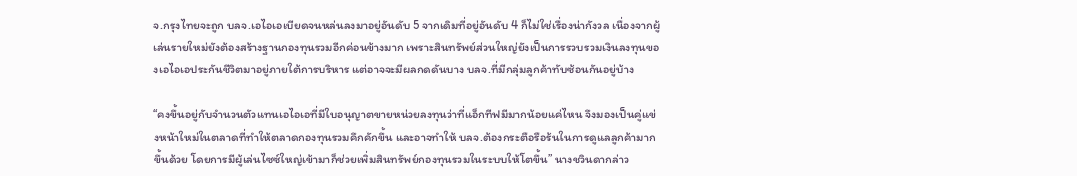จ.กรุงไทยจะถูก บลจ.เอไอเอเบียดจนหล่นลงมาอยู่อันดับ 5 จากเดิมที่อยู่อันดับ 4 ก็ไม่ใช่เรื่องน่ากังวล เนื่องจากผู้เล่นรายใหม่ยังต้องสร้างฐานกองทุนรวมอีกค่อนข้างมาก เพราะสินทรัพย์ส่วนใหญ่ยังเป็นการรวบรวมเงินลงทุนของเอไอเอประกันชีวิตมาอยู่ภายใต้การบริหาร แต่อาจจะมีผลกดดันบาง บลจ.ที่มีกลุ่มลูกค้าทับซ้อนกันอยู่บ้าง

“คงขึ้นอยู่กับจำนวนตัวแทนเอไอเอที่มีใบอนุญาตขายหน่วยลงทุนว่าที่แอ็กทีฟมีมากน้อยแค่ไหน จึงมองเป็นคู่แข่งหน้าใหม่ในตลาดที่ทำให้ตลาดกองทุนรวมคึกคักขึ้น และอาจทำให้ บลจ.ต้องกระตือรือร้นในการดูแลลูกค้ามากขึ้นด้วย โดยการมีผู้เล่นไซซ์ใหญ่เข้ามาก็ช่วยเพิ่มสินทรัพย์กองทุนรวมในระบบให้โตขึ้น” นางชวินดากล่าว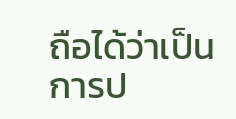ถือได้ว่าเป็นการป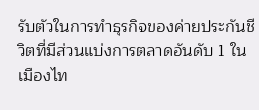รับตัวในการทำธุรกิจของค่ายประกันชีวิตที่มีส่วนแบ่งการตลาดอันดับ 1 ในเมืองไท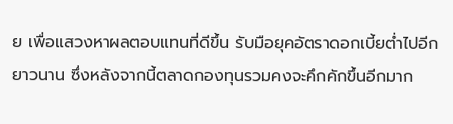ย เพื่อแสวงหาผลตอบแทนที่ดีขึ้น รับมือยุคอัตราดอกเบี้ยต่ำไปอีกยาวนาน ซึ่งหลังจากนี้ตลาดกองทุนรวมคงจะคึกคักขึ้นอีกมาก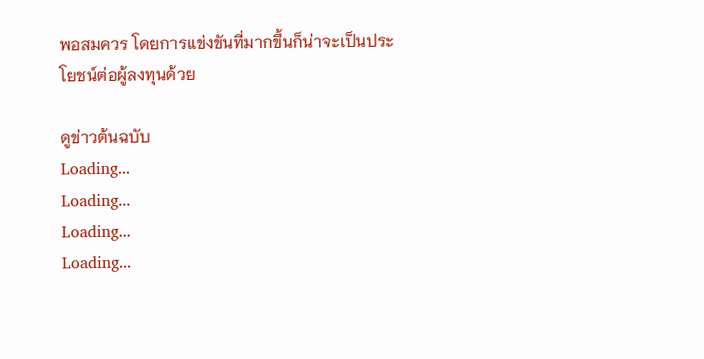พอสมควร โดยการแข่งขันที่มากขึ้นก็น่าจะเป็นประโยชน์ต่อผู้ลงทุนด้วย

ดูข่าวต้นฉบับ
Loading...
Loading...
Loading...
Loading...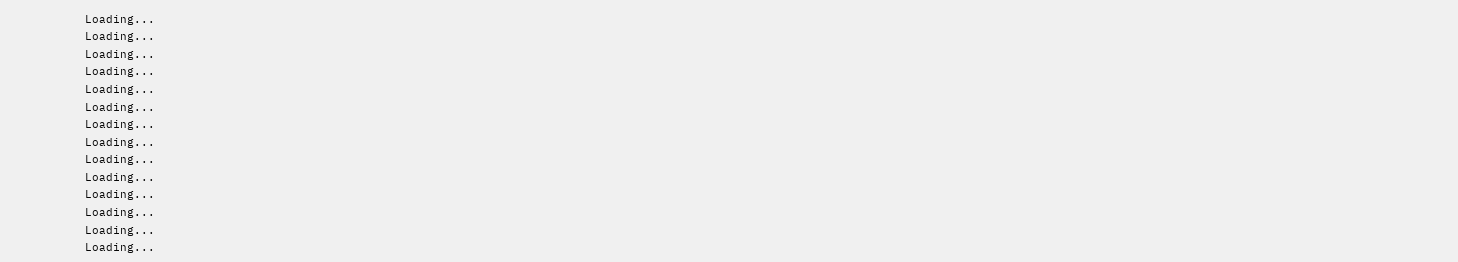Loading...
Loading...
Loading...
Loading...
Loading...
Loading...
Loading...
Loading...
Loading...
Loading...
Loading...
Loading...
Loading...
Loading...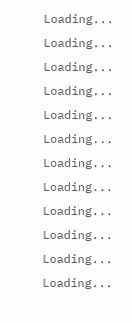Loading...
Loading...
Loading...
Loading...
Loading...
Loading...
Loading...
Loading...
Loading...
Loading...
Loading...
Loading...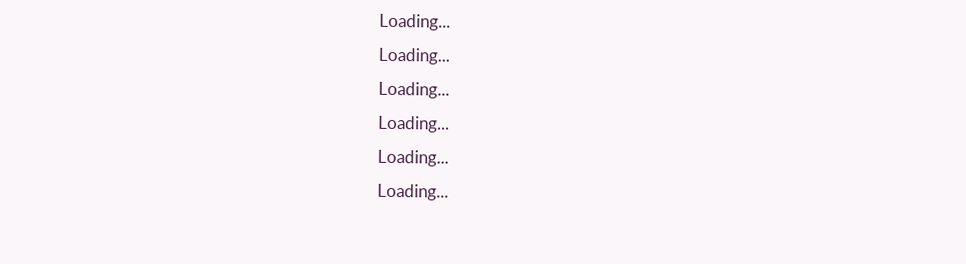Loading...
Loading...
Loading...
Loading...
Loading...
Loading...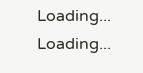Loading...
Loading...